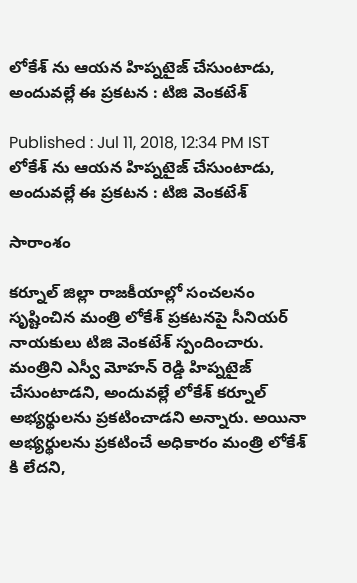లోకేశ్ ను ఆయన హిప్నటైజ్ చేసుంటాడు, అందువల్లే ఈ ప్రకటన : టిజి వెంకటేశ్

Published : Jul 11, 2018, 12:34 PM IST
లోకేశ్ ను ఆయన హిప్నటైజ్ చేసుంటాడు, అందువల్లే ఈ ప్రకటన : టిజి వెంకటేశ్

సారాంశం

కర్నూల్ జిల్లా రాజకీయాల్లో సంచలనం సృష్టించిన మంత్రి లోకేశ్ ప్రకటనపై సీనియర్ నాయకులు టిజి వెంకటేశ్ స్పందించారు. మంత్రిని ఎస్వీ మోహన్ రెడ్డి హిప్నటైజ్ చేసుంటాడని, అందువల్లే లోకేశ్ కర్నూల్ అభ్యర్థులను ప్రకటించాడని అన్నారు. అయినా అభ్యర్థులను ప్రకటించే అధికారం మంత్రి లోకేశ్ కి లేదని,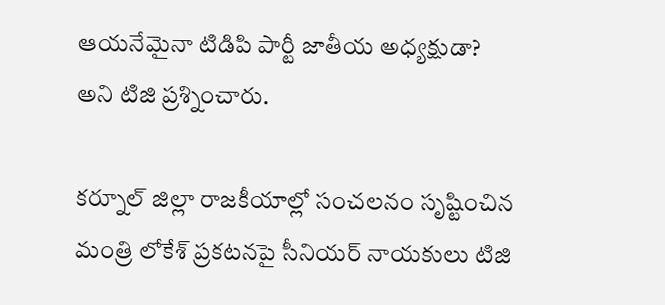ఆయనేమైనా టిడిపి పార్టీ జాతీయ అధ్యక్షుడా? అని టిజి ప్రశ్నించారు.

కర్నూల్ జిల్లా రాజకీయాల్లో సంచలనం సృష్టించిన మంత్రి లోకేశ్ ప్రకటనపై సీనియర్ నాయకులు టిజి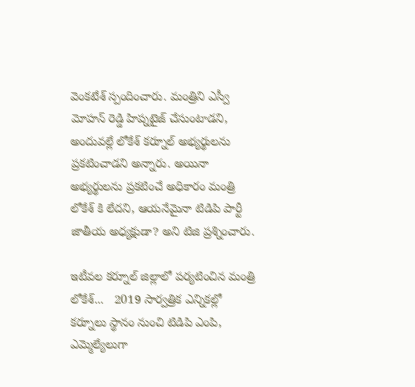వెంకటేశ్ స్పందించారు. మంత్రిని ఎస్వీ మోహన్ రెడ్డి హిప్నటైజ్ చేసుంటాడని, అందువల్లే లోకేశ్ కర్నూల్ అభ్యర్థులను ప్రకటించాడని అన్నారు. అయినా అభ్యర్థులను ప్రకటించే అధికారం మంత్రి లోకేశ్ కి లేదని, ఆయనేమైనా టిడిపి పార్టీ జాతీయ అధ్యక్షుడా? అని టిజి ప్రశ్నించారు.

ఇటీవల కర్నూల్ జిల్లాలో పర్యటించిన మంత్రి లోకేశ్...   2019 సార్వత్రిక ఎన్నికల్లో కర్నూలు స్థానం నుంచి టిడిపి ఎంపి, ఎమ్మెల్యేలుగా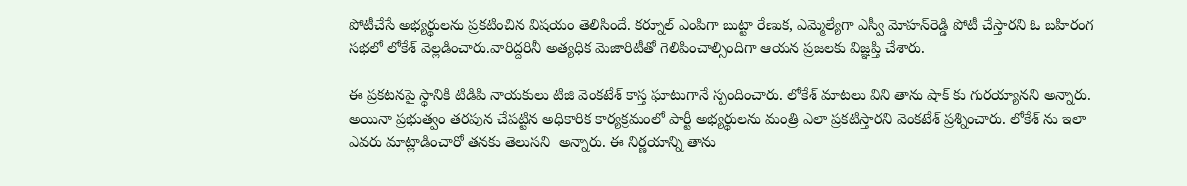పోటీచేసే అభ్యర్థులను ప్రకటించిన విషయం తెలిసిందే. కర్నూల్ ఎంపిగా బుట్టా రేణుక, ఎమ్మెల్యేగా ఎస్వీ మోహన్‌రెడ్డి పోటీ చేస్తారని ఓ బహిరంగ సభలో లోకేశ్ వెల్లడించారు.వారిద్దరినీ అత్యధిక మెజారిటీతో గెలిపించాల్సిందిగా ఆయన ప్రజలకు విజ్ఞప్తి చేశారు.

ఈ ప్రకటనపై స్థానికి టిడిపి నాయకులు టిజి వెంకటేశ్ కాస్త ఘాటుగానే స్పందించారు. లోకేశ్ మాటలు విని తాను షాక్ కు గురయ్యానని అన్నారు. అయినా ప్రభుత్వం తరపున చేపట్టిన అధికారిక కార్యక్రమంలో పార్టీ అభ్యర్థులను మంత్రి ఎలా ప్రకటిస్తారని వెంకటేశ్ ప్రశ్నించారు. లోకేశ్ ను ఇలా ఎవరు మాట్లాడించారో తనకు తెలుసని  అన్నారు. ఈ నిర్ణయాన్ని తాను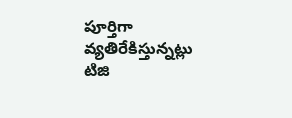పూర్తిగా వ్యతిరేకిస్తున్నట్లు టిజి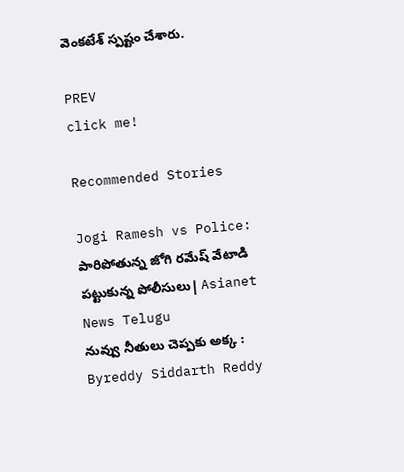వెంకటేశ్ స్పష్టం చేశారు.

PREV
click me!

Recommended Stories

Jogi Ramesh vs Police: పారిపోతున్న జోగి రమేష్ వేటాడి పట్టుకున్న పోలీసులు| Asianet News Telugu
నువ్వు నీతులు చెప్పకు అక్క : Byreddy Siddarth Reddy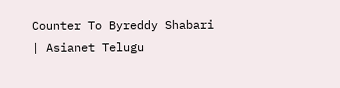Counter To Byreddy Shabari | Asianet Telugu